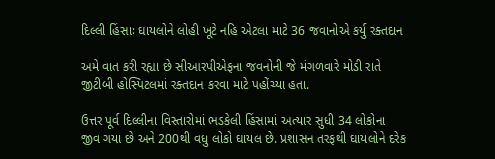દિલ્લી હિંસાઃ ઘાયલોને લોહી ખૂટે નહિ એટલા માટે 36 જવાનોએ કર્યુ રક્તદાન

અમે વાત કરી રહ્યા છે સીઆરપીએફના જવનોની જે મંગળવારે મોડી રાતે જીટીબી હોસ્પિટલમાં રક્તદાન કરવા માટે પહોંચ્યા હતા.

ઉત્તર પૂર્વ દિલ્લીના વિસ્તારોમાં ભડકેલી હિંસામાં અત્યાર સુધી 34 લોકોના જીવ ગયા છે અને 200થી વધુ લોકો ઘાયલ છે. પ્રશાસન તરફથી ઘાયલોને દરેક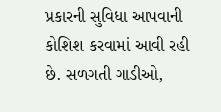પ્રકારની સુવિધા આપવાની કોશિશ કરવામાં આવી રહી છે. સળગતી ગાડીઓ,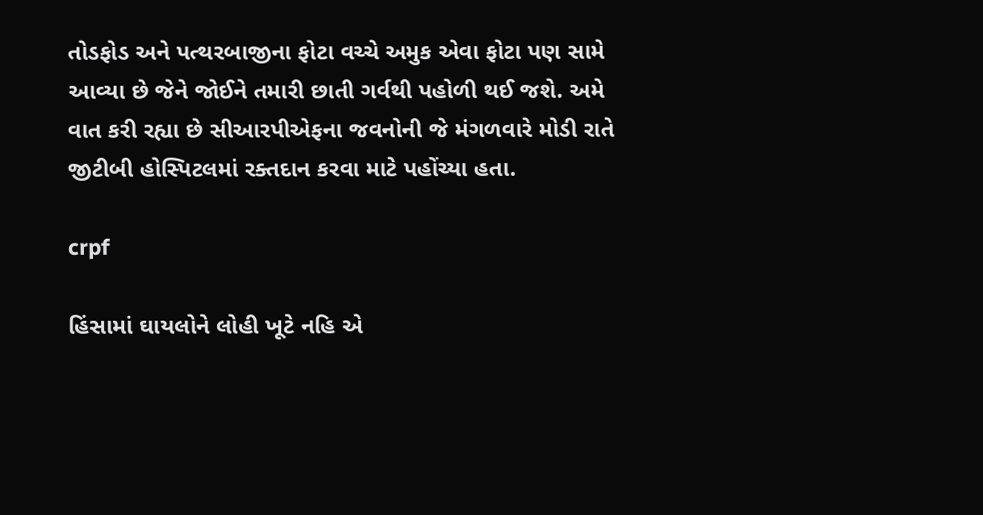તોડફોડ અને પત્થરબાજીના ફોટા વચ્ચે અમુક એવા ફોટા પણ સામે આવ્યા છે જેને જોઈને તમારી છાતી ગર્વથી પહોળી થઈ જશે. અમે વાત કરી રહ્યા છે સીઆરપીએફના જવનોની જે મંગળવારે મોડી રાતે જીટીબી હોસ્પિટલમાં રક્તદાન કરવા માટે પહોંચ્યા હતા.

crpf

હિંસામાં ઘાયલોને લોહી ખૂટે નહિ એ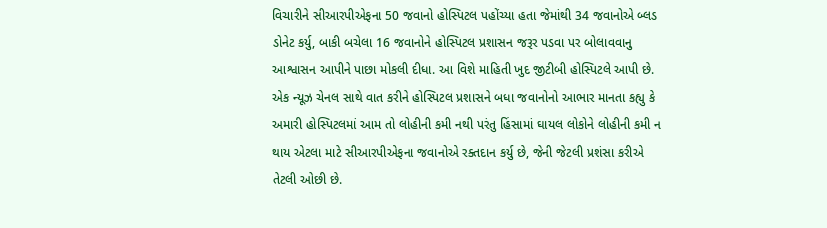વિચારીને સીઆરપીએફના 50 જવાનો હોસ્પિટલ પહોંચ્યા હતા જેમાંથી 34 જવાનોએ બ્લડ ડોનેટ કર્યુ, બાકી બચેલા 16 જવાનોને હોસ્પિટલ પ્રશાસન જરૂર પડવા પર બોલાવવાનુ આશ્વાસન આપીને પાછા મોકલી દીધા. આ વિશે માહિતી ખુદ જીટીબી હોસ્પિટલે આપી છે. એક ન્યૂઝ ચેનલ સાથે વાત કરીને હોસ્પિટલ પ્રશાસને બધા જવાનોનો આભાર માનતા કહ્યુ કે અમારી હોસ્પિટલમાં આમ તો લોહીની કમી નથી પરંતુ હિંસામાં ઘાયલ લોકોને લોહીની કમી ન થાય એટલા માટે સીઆરપીએફના જવાનોએ રક્તદાન કર્યુ છે, જેની જેટલી પ્રશંસા કરીએ તેટલી ઓછી છે.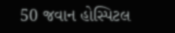50 જવાન હોસ્પિટલ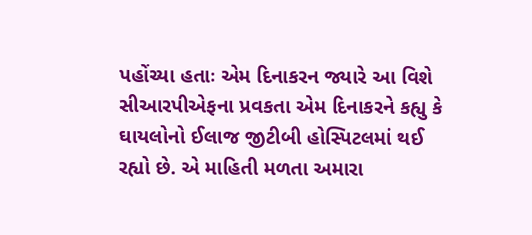પહોંચ્યા હતાઃ એમ દિનાકરન જ્યારે આ વિશે સીઆરપીએફના પ્રવકતા એમ દિનાકરને કહ્યુ કે ઘાયલોનો ઈલાજ જીટીબી હોસ્પિટલમાં થઈ રહ્યો છે. એ માહિતી મળતા અમારા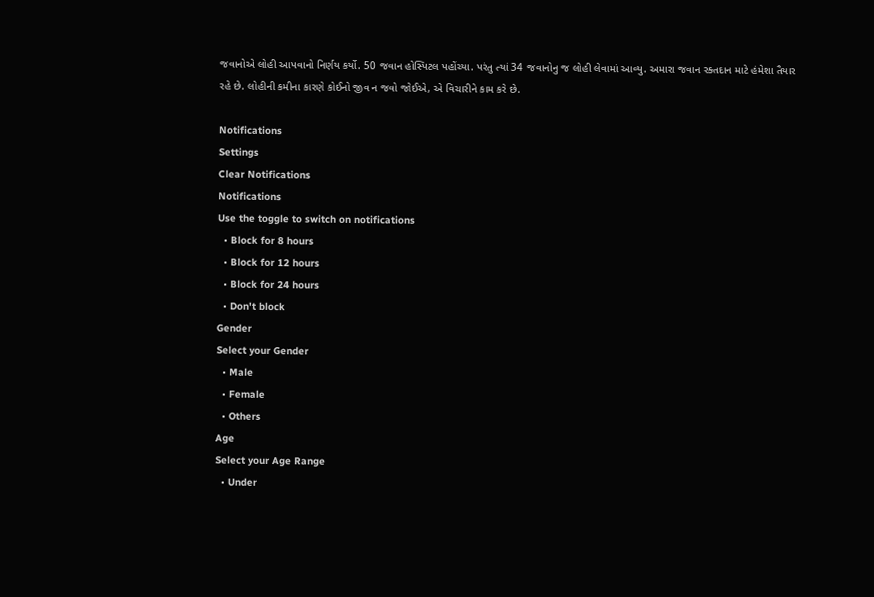જવાનોએ લોહી આપવાનો નિર્ણય કર્યો. 50 જવાન હોસ્પિટલ પહોંચ્યા. પરંતુ ત્યાં 34 જવાનોનુ જ લોહી લેવામાં આવ્યુ. અમારા જવાન રક્તદાન માટે હંમેશા તૈયાર રહે છે. લોહીની કમીના કારણે કોઈનો જીવ ન જવો જોઈએ, એ વિચારીને કામ કરે છે.

Notifications
Settings
Clear Notifications
Notifications
Use the toggle to switch on notifications
  • Block for 8 hours
  • Block for 12 hours
  • Block for 24 hours
  • Don't block
Gender
Select your Gender
  • Male
  • Female
  • Others
Age
Select your Age Range
  • Under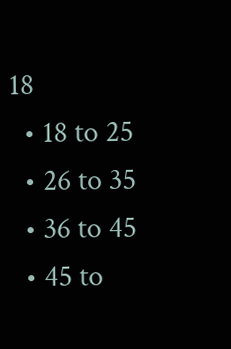18
  • 18 to 25
  • 26 to 35
  • 36 to 45
  • 45 to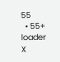55
  • 55+
loader
X